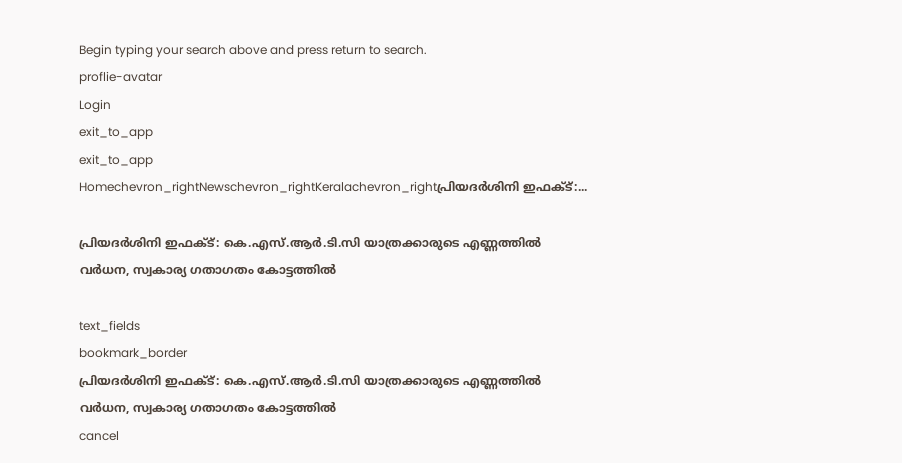Begin typing your search above and press return to search.
proflie-avatar
Login
exit_to_app
exit_to_app
Homechevron_rightNewschevron_rightKeralachevron_rightപ്രിയദർശിനി ഇഫക്ട്:...

പ്രിയദർശിനി ഇഫക്ട്: കെ.എസ്.ആർ.ടി.സി യാത്രക്കാരുടെ എണ്ണത്തിൽ വർധന, സ്വകാര്യ ഗതാഗതം കോട്ടത്തിൽ

text_fields
bookmark_border
പ്രിയദർശിനി ഇഫക്ട്: കെ.എസ്.ആർ.ടി.സി യാത്രക്കാരുടെ എണ്ണത്തിൽ വർധന, സ്വകാര്യ ഗതാഗതം കോട്ടത്തിൽ
cancel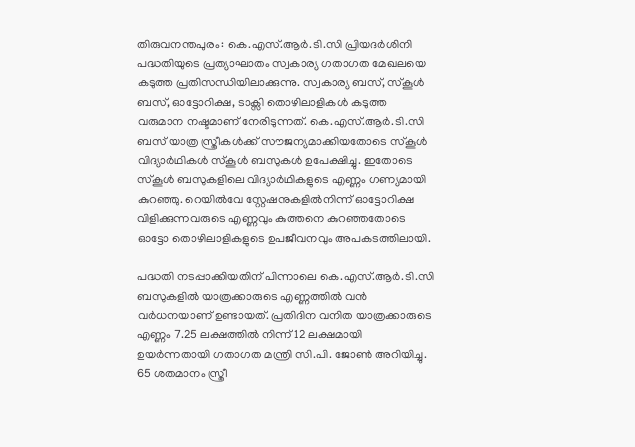തിരുവനന്തപുരം: കെ.എസ്.ആർ.ടി.സി പ്രിയദർശിനി പദ്ധതിയുടെ പ്രത്യാഘാതം സ്വകാര്യ ഗതാഗത മേഖലയെ കടുത്ത പ്രതിസന്ധിയിലാക്കുന്നു. സ്വകാര്യ ബസ്, സ്കൂൾ ബസ്, ഓട്ടോറിക്ഷ, ടാക്സി തൊഴിലാളികൾ കടുത്ത വരുമാന നഷ്ടമാണ് നേരിടുന്നത്. കെ.എസ്.ആർ.ടി.സി ബസ് യാത്ര സ്ത്രീകൾക്ക് സൗജന്യമാക്കിയതോടെ സ്കൂൾ വിദ്യാർഥികൾ സ്കൂൾ ബസുകൾ ഉപേക്ഷിച്ചു. ഇതോടെ സ്കൂൾ ബസുകളിലെ വിദ്യാർഥികളുടെ എണ്ണം ഗണ്യമായി കുറഞ്ഞു. റെയിൽവേ സ്റ്റേഷനുകളിൽനിന്ന് ഓട്ടോറിക്ഷ വിളിക്കുന്നവരുടെ എണ്ണവും കുത്തനെ കുറഞ്ഞതോടെ ഓട്ടോ തൊഴിലാളികളുടെ ഉപജീവനവും അപകടത്തിലായി.

പദ്ധതി നടപ്പാക്കിയതിന് പിന്നാലെ കെ.എസ്.ആർ.ടി.സി ബസുകളിൽ യാത്രക്കാരുടെ എണ്ണത്തിൽ വൻ വർധനയാണ് ഉണ്ടായത്. പ്രതിദിന വനിത യാത്രക്കാരുടെ എണ്ണം 7.25 ലക്ഷത്തിൽ നിന്ന് 12 ലക്ഷമായി ഉയർന്നതായി ഗതാഗത മന്ത്രി സി.പി. ജോൺ അറിയിച്ചു. 65 ശതമാനം സ്ത്രീ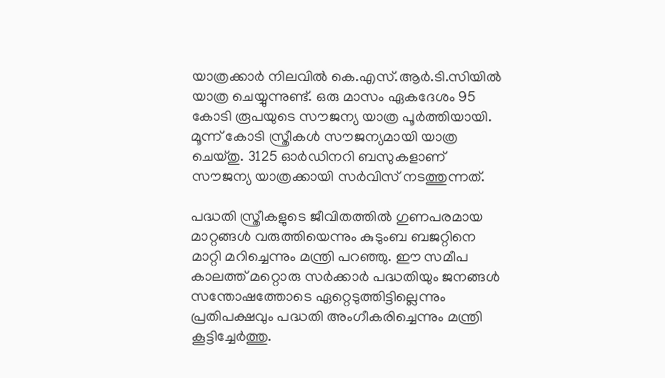യാത്രക്കാർ നിലവിൽ കെ.എസ്.ആർ.ടി.സിയിൽ യാത്ര ചെയ്യുന്നുണ്ട്. ഒരു മാസം ഏകദേശം 95 കോടി രൂപയുടെ സൗജന്യ യാത്ര പൂർത്തിയായി. മൂന്ന് കോടി സ്ത്രീകൾ സൗജന്യമായി യാത്ര ചെയ്തു. 3125 ഓർഡിനറി ബസുകളാണ് സൗജന്യ യാത്രക്കായി സർവിസ് നടത്തുന്നത്.

പദ്ധതി സ്ത്രീകളുടെ ജീവിതത്തിൽ ഗുണപരമായ മാറ്റങ്ങൾ വരുത്തിയെന്നും കുടുംബ ബജറ്റിനെ മാറ്റി മറിച്ചെന്നും മന്ത്രി പറഞ്ഞു. ഈ സമീപ കാലത്ത് മറ്റൊരു സർക്കാർ പദ്ധതിയും ജനങ്ങൾ സന്തോഷത്തോടെ ഏറ്റെടുത്തിട്ടില്ലെന്നും പ്രതിപക്ഷവും പദ്ധതി അംഗീകരിച്ചെന്നും മന്ത്രി കൂട്ടിച്ചേർത്തു.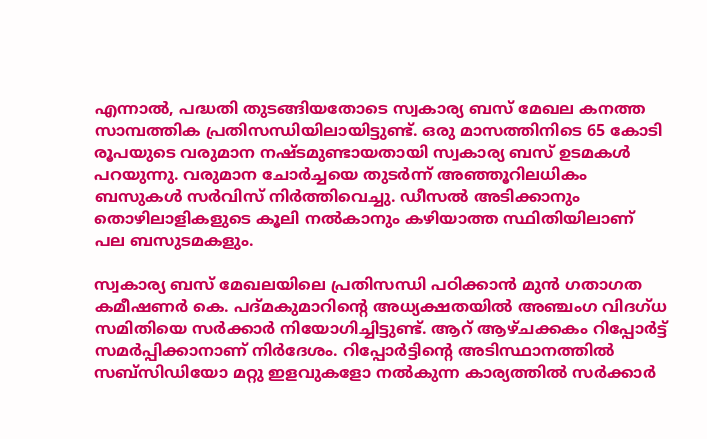എന്നാൽ, പദ്ധതി തുടങ്ങിയതോടെ സ്വകാര്യ ബസ് മേഖല കനത്ത സാമ്പത്തിക പ്രതിസന്ധിയിലായിട്ടുണ്ട്. ഒരു മാസത്തിനിടെ 65 കോടി രൂപയുടെ വരുമാന നഷ്ടമുണ്ടായതായി സ്വകാര്യ ബസ് ഉടമകൾ പറയുന്നു. വരുമാന ചോർച്ചയെ തുടർന്ന് അഞ്ഞൂറിലധികം ബസുകൾ സർവിസ് നിർത്തിവെച്ചു. ഡീസൽ അടിക്കാനും തൊഴിലാളികളുടെ കൂലി നൽകാനും കഴിയാത്ത സ്ഥിതിയിലാണ് പല ബസുടമകളും.

സ്വകാര്യ ബസ് മേഖലയിലെ പ്രതിസന്ധി പഠിക്കാൻ മുൻ ഗതാഗത കമീഷണർ കെ. പദ്മകുമാറിന്റെ അധ്യക്ഷതയിൽ അഞ്ചംഗ വിദഗ്ധ സമിതിയെ സർക്കാർ നിയോഗിച്ചിട്ടുണ്ട്. ആറ് ആഴ്ചക്കകം റിപ്പോർട്ട് സമർപ്പിക്കാനാണ് നിർദേശം. റിപ്പോർട്ടിന്റെ അടിസ്ഥാനത്തിൽ സബ്സിഡിയോ മറ്റു ഇളവുകളോ നൽകുന്ന കാര്യത്തിൽ സർക്കാർ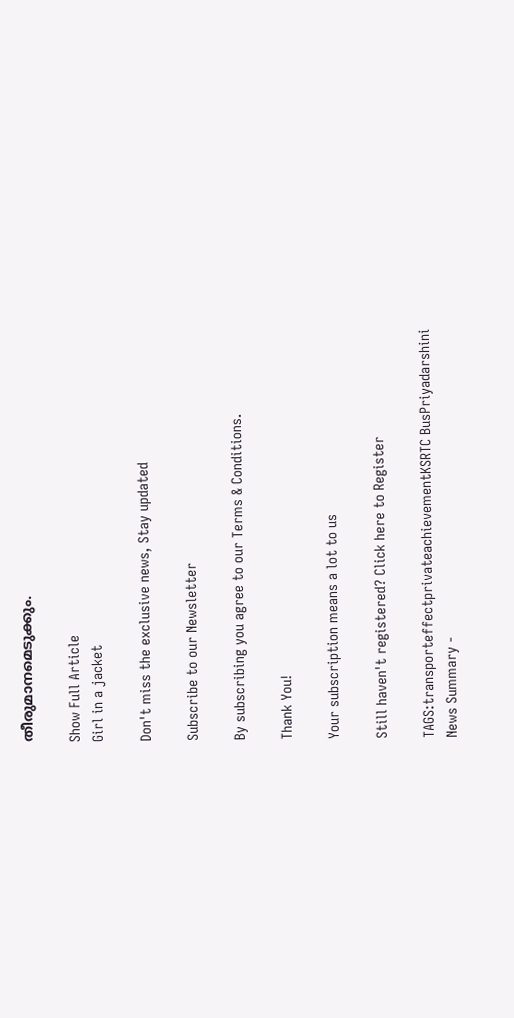തീരുമാനമെടുക്കും.

Show Full Article
Girl in a jacket

Don't miss the exclusive news, Stay updated

Subscribe to our Newsletter

By subscribing you agree to our Terms & Conditions.

Thank You!

Your subscription means a lot to us

Still haven't registered? Click here to Register

TAGS:transporteffectprivateachievementKSRTC BusPriyadarshini
News Summary -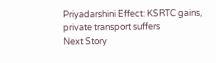Priyadarshini Effect: KSRTC gains, private transport suffers
Next Story